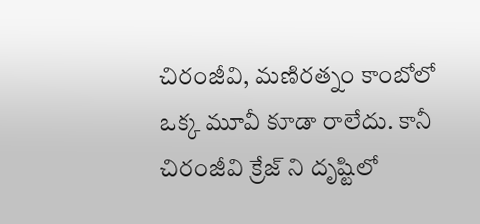చిరంజీవి, మణిరత్నం కాంబోలో ఒక్క మూవీ కూడా రాలేదు. కానీ చిరంజీవి క్రేజ్ ని దృష్టిలో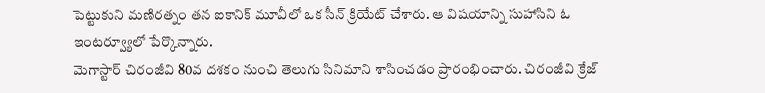పెట్టుకుని మణిరత్నం తన ఐకానిక్ మూవీలో ఒక సీన్ క్రియేట్ చేశారు. ఆ విషయాన్ని సుహాసిని ఓ ఇంటర్వ్యూలో పేర్కొన్నారు.
మెగాస్టార్ చిరంజీవి 80వ దశకం నుంచి తెలుగు సినిమాని శాసించడం ప్రారంభించారు. చిరంజీవి క్రేజ్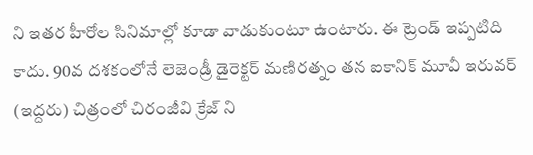ని ఇతర హీరోల సినిమాల్లో కూడా వాడుకుంటూ ఉంటారు. ఈ ట్రెండ్ ఇప్పటిది కాదు. 90వ దశకంలోనే లెజెండ్రీ డైరెక్టర్ మణిరత్నం తన ఐకానిక్ మూవీ ఇరువర్ (ఇద్దరు) చిత్రంలో చిరంజీవి క్రేజ్ ని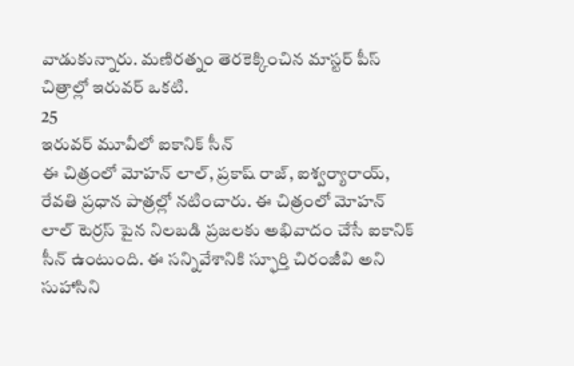వాడుకున్నారు. మణిరత్నం తెరకెక్కించిన మాస్టర్ పీస్ చిత్రాల్లో ఇరువర్ ఒకటి.
25
ఇరువర్ మూవీలో ఐకానిక్ సీన్
ఈ చిత్రంలో మోహన్ లాల్, ప్రకాష్ రాజ్, ఐశ్వర్యారాయ్, రేవతి ప్రధాన పాత్రల్లో నటించారు. ఈ చిత్రంలో మోహన్ లాల్ టెర్రస్ పైన నిలబడి ప్రజలకు అభివాదం చేసే ఐకానిక్ సీన్ ఉంటుంది. ఈ సన్నివేశానికి స్ఫూర్తి చిరంజీవి అని సుహాసిని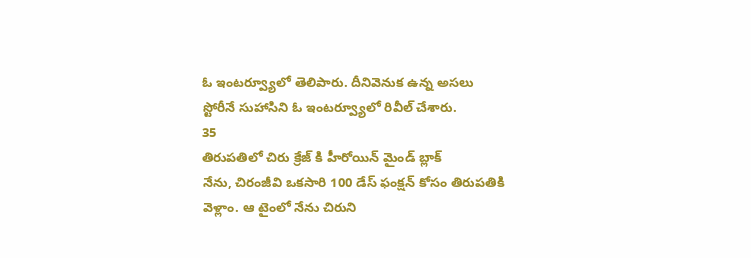ఓ ఇంటర్వ్యూలో తెలిపారు. దీనివెనుక ఉన్న అసలు స్టోరీనే సుహాసిని ఓ ఇంటర్వ్యూలో రివీల్ చేశారు.
35
తిరుపతిలో చిరు క్రేజ్ కి హీరోయిన్ మైండ్ బ్లాక్
నేను, చిరంజీవి ఒకసారి 100 డేస్ ఫంక్షన్ కోసం తిరుపతికి వెళ్లాం. ఆ టైంలో నేను చిరుని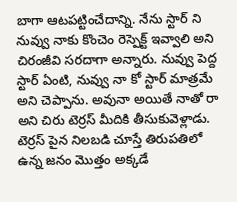బాగా ఆటపట్టించేదాన్ని. నేను స్టార్ ని నువ్వు నాకు కొంచెం రెస్పెక్ట్ ఇవ్వాలి అని చిరంజీవి సరదాగా అన్నారు. నువ్వు పెద్ద స్టార్ ఏంటి, నువ్వు నా కో స్టార్ మాత్రమే అని చెప్పాను. అవునా అయితే నాతో రా అని చిరు టెర్రస్ మీదికి తీసుకువెళ్లాడు. టెర్రస్ పైన నిలబడి చూస్తే తిరుపతిలో ఉన్న జనం మొత్తం అక్కడే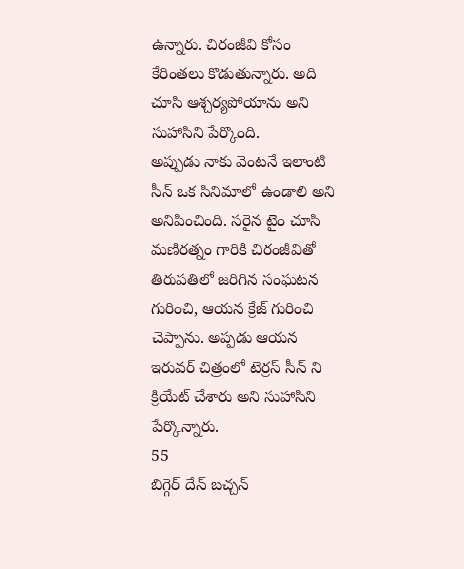ఉన్నారు. చిరంజీవి కోసం కేరింతలు కొడుతున్నారు. అది చూసి ఆశ్చర్యపోయాను అని సుహాసిని పేర్కొంది.
అప్పుడు నాకు వెంటనే ఇలాంటి సీన్ ఒక సినిమాలో ఉండాలి అని అనిపించింది. సరైన టైం చూసి మణిరత్నం గారికి చిరంజీవితో తిరుపతిలో జరిగిన సంఘటన గురించి, ఆయన క్రేజ్ గురించి చెప్పాను. అప్పడు ఆయన ఇరువర్ చిత్రంలో టెర్రస్ సీన్ ని క్రియేట్ చేశారు అని సుహాసిని పేర్కొన్నారు.
55
బిగ్గెర్ దేన్ బచ్చన్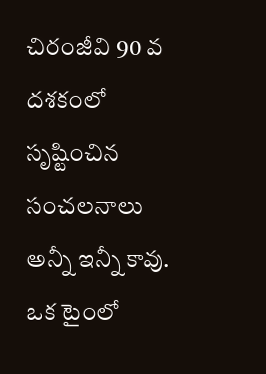చిరంజీవి 90 వ దశకంలో సృష్టించిన సంచలనాలు అన్నీ ఇన్నీ కావు. ఒక టైంలో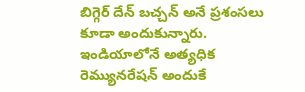బిగ్గెర్ దేన్ బచ్చన్ అనే ప్రశంసలు కూడా అందుకున్నారు. ఇండియాలోనే అత్యధిక రెమ్యునరేషన్ అందుకే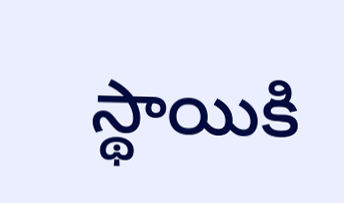స్థాయికి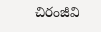చిరంజీవి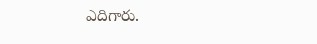ఎదిగారు.